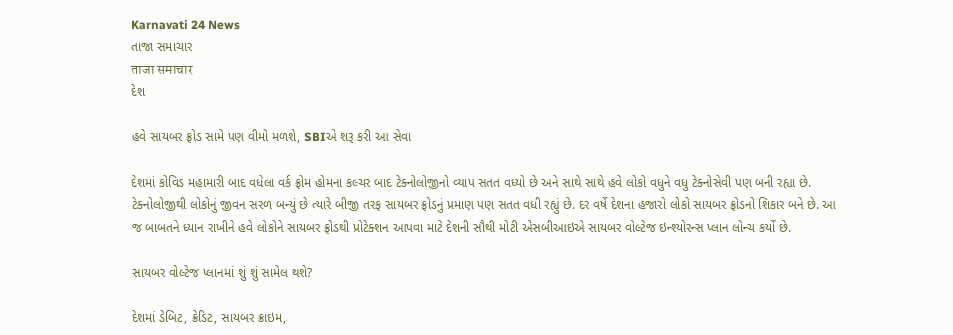Karnavati 24 News
તાજા સમાચાર
ताजा समाचार
દેશ

હવે સાયબર ફ્રોડ સામે પણ વીમો મળશે, SBIએ શરૂ કરી આ સેવા

દેશમાં કોવિડ મહામારી બાદ વધેલા વર્ક ફ્રોમ હોમના કલ્ચર બાદ ટેક્નોલોજીનો વ્યાપ સતત વધ્યો છે અને સાથે સાથે હવે લોકો વધુને વધુ ટેક્નોસેવી પણ બની રહ્યા છે. ટેક્નોલોજીથી લોકોનું જીવન સરળ બન્યું છે ત્યારે બીજી તરફ સાયબર ફ્રોડનું પ્રમાણ પણ સતત વધી રહ્યું છે. દર વર્ષે દેશના હજારો લોકો સાયબર ફ્રોડનો શિકાર બને છે. આ જ બાબતને ધ્યાન રાખીને હવે લોકોને સાયબર ફ્રોડથી પ્રોટેક્શન આપવા માટે દેશની સૌથી મોટી એસબીઆઇએ સાયબર વોલ્ટેજ ઇન્શ્યોરન્સ પ્લાન લોન્ચ કર્યો છે.

સાયબર વોલ્ટેજ પ્લાનમાં શું શું સામેલ થશે?

દેશમાં ડેબિટ, ક્રેડિટ, સાયબર ક્રાઇમ,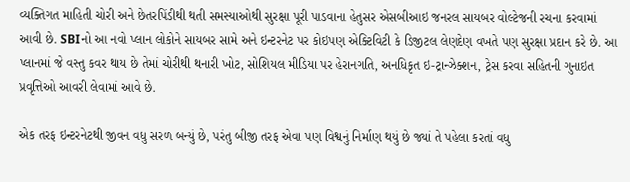વ્યક્તિગત માહિતી ચોરી અને છેતરપિંડીથી થતી સમસ્યાઓથી સુરક્ષા પૂરી પાડવાના હેતુસર એસબીઆઇ જનરલ સાયબર વોલ્ટેજની રચના કરવામાં આવી છે. SBIનો આ નવો પ્લાન લોકોને સાયબર સામે અને ઇન્ટરનેટ પર કોઇપણ એક્ટિવિટી કે ડિજીટલ લેણદેણ વખતે પણ સુરક્ષા પ્રદાન કરે છે. આ પ્લાનમાં જે વસ્તુ કવર થાય છે તેમાં ચોરીથી થનારી ખોટ, સોશિયલ મીડિયા પર હેરાનગતિ, અનધિકૃત ઇ-ટ્રાન્ઝેક્શન, ટ્રેસ કરવા સહિતની ગુનાઇત પ્રવૃત્તિઓ આવરી લેવામાં આવે છે.

એક તરફ ઇન્ટરનેટથી જીવન વધુ સરળ બન્યું છે, પરંતુ બીજી તરફ એવા પણ વિશ્વનું નિર્માણ થયું છે જ્યાં તે પહેલા કરતાં વધુ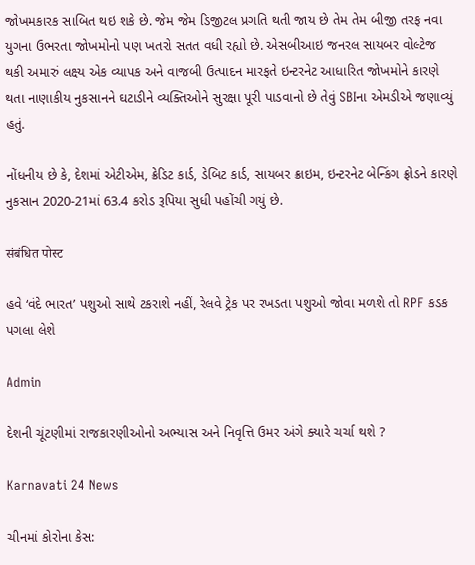જોખમકારક સાબિત થઇ શકે છે. જેમ જેમ ડિજીટલ પ્રગતિ થતી જાય છે તેમ તેમ બીજી તરફ નવા યુગના ઉભરતા જોખમોનો પણ ખતરો સતત વધી રહ્યો છે. એસબીઆઇ જનરલ સાયબર વોલ્ટેજ થકી અમારું લક્ષ્ય એક વ્યાપક અને વાજબી ઉત્પાદન મારફતે ઇન્ટરનેટ આધારિત જોખમોને કારણે થતા નાણાકીય નુકસાનને ઘટાડીને વ્યક્તિઓને સુરક્ષા પૂરી પાડવાનો છે તેવું SBIના એમડીએ જણાવ્યું હતું.

નોંધનીય છે કે, દેશમાં એટીએમ, ક્રેડિટ કાર્ડ, ડેબિટ કાર્ડ, સાયબર ક્રાઇમ, ઇન્ટરનેટ બેન્કિંગ ફ્રોડને કારણે નુકસાન 2020-21માં 63.4 કરોડ રૂપિયા સુધી પહોંચી ગયું છે.

संबंधित पोस्ट

હવે ‘વંદે ભારત’ પશુઓ સાથે ટકરાશે નહીં, રેલવે ટ્રેક પર રખડતા પશુઓ જોવા મળશે તો RPF કડક પગલા લેશે

Admin

દેશની ચૂંટણીમાં રાજકારણીઓનો અભ્યાસ અને નિવૃત્તિ ઉમર અંગે ક્યારે ચર્ચા થશે ?

Karnavati 24 News

ચીનમાં કોરોના કેસ: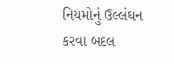નિયમોનું ઉલ્લંઘન કરવા બદલ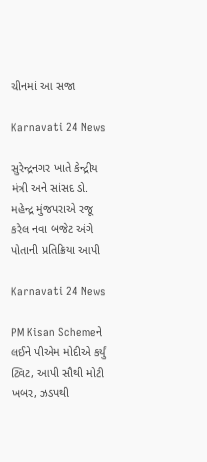ચીનમાં આ સજા

Karnavati 24 News

સુરેન્દ્રનગર ખાતે કેન્દ્રીય મંત્રી અને સાંસદ ડો. મહેન્દ્ર મુંજપરાએ રજૂ કરેલ નવા બજેટ અંગે પોતાની પ્રતિક્રિયા આપી

Karnavati 24 News

PM Kisan Schemeને લઈને પીએમ મોદીએ કર્યું ટ્વિટ, આપી સૌથી મોટી ખબર, ઝડપથી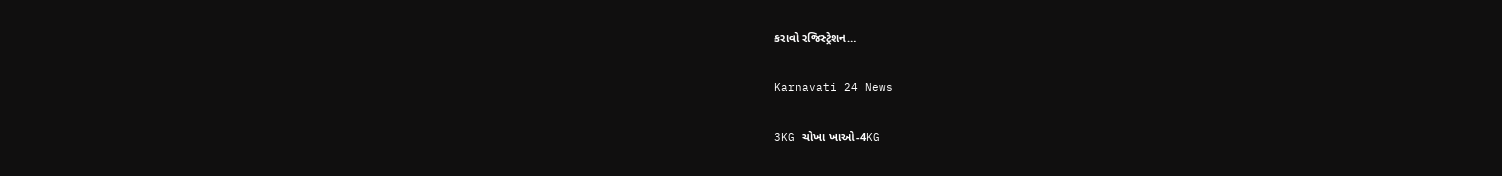કરાવો રજિસ્ટ્રેશન…

Karnavati 24 News

3KG ચોખા ખાઓ-4KG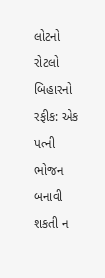લોટનો રોટલો બિહારનો રફીક: એક પત્ની ભોજન બનાવી શકતી ન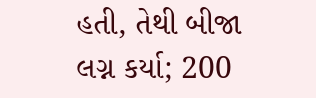હતી, તેથી બીજા લગ્ન કર્યા; 200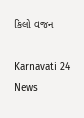કિલો વજન

Karnavati 24 News